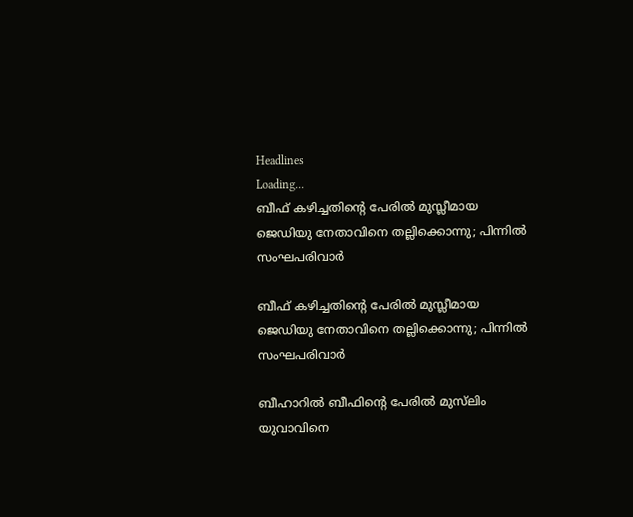Headlines
Loading...
ബീഫ് കഴിച്ചതിന്റെ പേരില്‍ മുസ്ലീമായ ജെഡിയു നേതാവിനെ തല്ലിക്കൊന്നു; പിന്നില്‍ സംഘപരിവാര്‍

ബീഫ് കഴിച്ചതിന്റെ പേരില്‍ മുസ്ലീമായ ജെഡിയു നേതാവിനെ തല്ലിക്കൊന്നു; പിന്നില്‍ സംഘപരിവാര്‍

ബീഹാറില്‍ ബീഫിന്റെ പേരില്‍ മുസ്‌ലിം യുവാവിനെ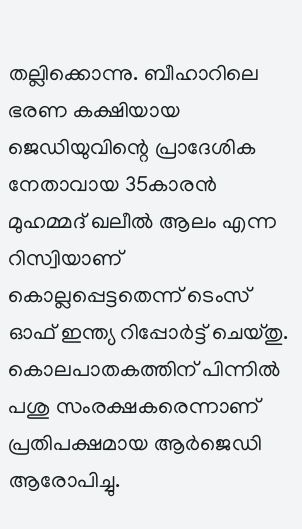തല്ലിക്കൊന്നു. ബീഹാറിലെ ഭരണ കക്ഷിയായ ജെഡിയുവിന്റെ പ്രാദേശിക നേതാവായ 35കാരന്‍ മുഹമ്മദ് ഖലീല്‍ ആലം എന്ന റിസ്വിയാണ് കൊല്ലപ്പെട്ടതെന്ന് ടെംസ് ഓഫ് ഇന്ത്യ റിപ്പോർട്ട് ചെയ്തു. കൊലപാതകത്തിന് പിന്നില്‍ പശു സംരക്ഷകരെന്നാണ് പ്രതിപക്ഷമായ ആര്‍ജെഡി ആരോപിച്ചു.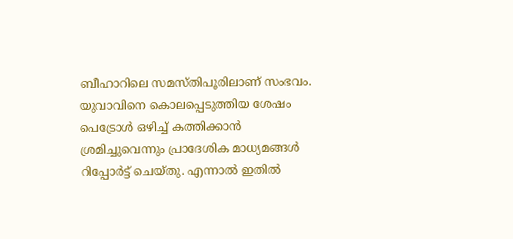ബീഹാറിലെ സമസ്തിപൂരിലാണ് സംഭവം. യുവാവിനെ കൊലപ്പെടുത്തിയ ശേഷം പെട്രോള്‍ ഒഴിച്ച് കത്തിക്കാന്‍ ശ്രമിച്ചുവെന്നും പ്രാദേശിക മാധ്യമങ്ങള്‍ റിപ്പോര്‍ട്ട് ചെയ്തു. എന്നാല്‍ ഇതില്‍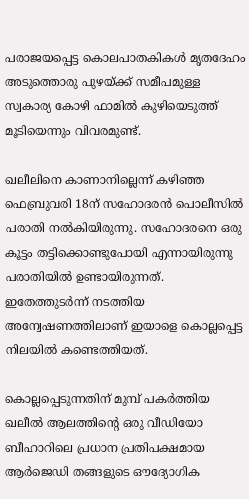പരാജയപ്പെട്ട കൊലപാതകികള്‍ മൃതദേഹം അടുത്തൊരു പുഴയ്ക്ക് സമീപമുള്ള സ്വകാര്യ കോഴി ഫാമില്‍ കുഴിയെടുത്ത് മൂടിയെന്നും വിവരമുണ്ട്.

ഖലീലിനെ കാണാനില്ലെന്ന് കഴിഞ്ഞ ഫെബ്രുവരി 18ന് സഹോദരന്‍ പൊലീസില്‍ പരാതി നല്‍കിയിരുന്നു. സഹോദരനെ ഒരു കൂട്ടം തട്ടിക്കൊണ്ടുപോയി എന്നായിരുന്നു പരാതിയില്‍ ഉണ്ടായിരുന്നത്. ഇതേത്തുടര്‍ന്ന് നടത്തിയ അന്വേഷണത്തിലാണ് ഇയാളെ കൊല്ലപ്പെട്ട നിലയില്‍ കണ്ടെത്തിയത്.

കൊല്ലപ്പെടുന്നതിന് മുമ്പ് പകര്‍ത്തിയ ഖലീല്‍ ആലത്തിന്റെ ഒരു വീഡിയോ ബീഹാറിലെ പ്രധാന പ്രതിപക്ഷമായ ആര്‍ജെഡി തങ്ങളുടെ ഔദ്യോഗിക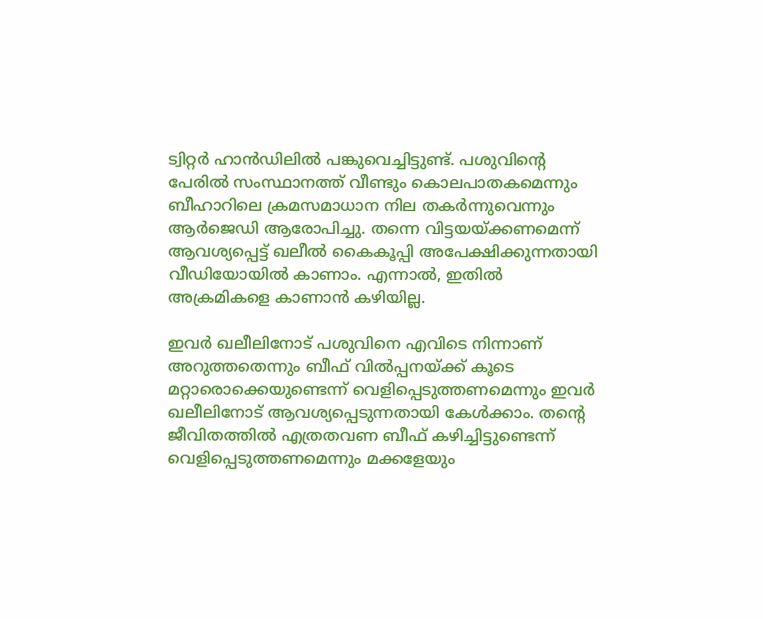ട്വിറ്റര്‍ ഹാന്‍ഡിലില്‍ പങ്കുവെച്ചിട്ടുണ്ട്. പശുവിന്റെ പേരില്‍ സംസ്ഥാനത്ത് വീണ്ടും കൊലപാതകമെന്നും ബീഹാറിലെ ക്രമസമാധാന നില തകര്‍ന്നുവെന്നും ആര്‍ജെഡി ആരോപിച്ചു. തന്നെ വിട്ടയയ്ക്കണമെന്ന് ആവശ്യപ്പെട്ട് ഖലീല്‍ കൈകൂപ്പി അപേക്ഷിക്കുന്നതായി വീഡിയോയില്‍ കാണാം. എന്നാല്‍, ഇതില്‍ അക്രമികളെ കാണാന്‍ കഴിയില്ല.

ഇവര്‍ ഖലീലിനോട് പശുവിനെ എവിടെ നിന്നാണ് അറുത്തതെന്നും ബീഫ് വില്‍പ്പനയ്ക്ക് കൂടെ മറ്റാരൊക്കെയുണ്ടെന്ന് വെളിപ്പെടുത്തണമെന്നും ഇവര്‍ ഖലീലിനോട് ആവശ്യപ്പെടുന്നതായി കേള്‍ക്കാം. തന്റെ ജീവിതത്തില്‍ എത്രതവണ ബീഫ് കഴിച്ചിട്ടുണ്ടെന്ന് വെളിപ്പെടുത്തണമെന്നും മക്കളേയും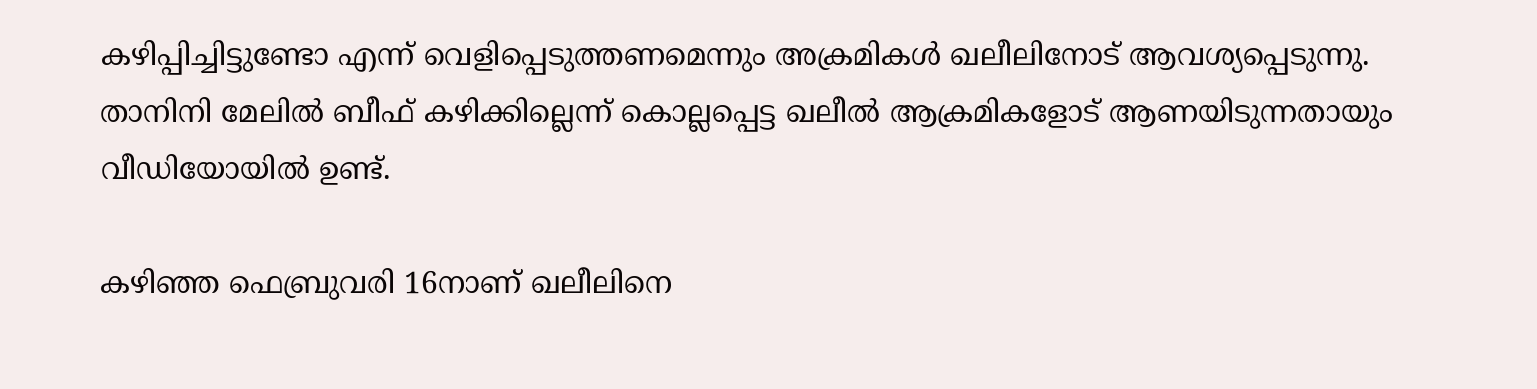കഴിപ്പിച്ചിട്ടുണ്ടോ എന്ന് വെളിപ്പെടുത്തണമെന്നും അക്രമികള്‍ ഖലീലിനോട് ആവശ്യപ്പെടുന്നു. താനിനി മേലില്‍ ബീഫ് കഴിക്കില്ലെന്ന് കൊല്ലപ്പെട്ട ഖലീല്‍ ആക്രമികളോട് ആണയിടുന്നതായും വീഡിയോയില്‍ ഉണ്ട്.

കഴിഞ്ഞ ഫെബ്രുവരി 16നാണ് ഖലീലിനെ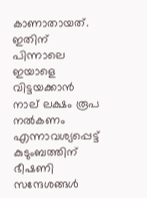കാണാതായത്. ഇതിന് പിന്നാലെ ഇയാളെ വിട്ടയക്കാന്‍ നാല് ലക്ഷം രൂപ നല്‍കണം എന്നാവശ്യപ്പെട്ട് കുടുംബത്തിന് ഭീഷണി സന്ദേശങ്ങള്‍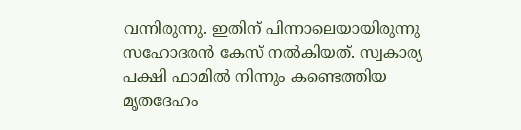വന്നിരുന്നു. ഇതിന് പിന്നാലെയായിരുന്നു സഹോദരന്‍ കേസ് നല്‍കിയത്. സ്വകാര്യ പക്ഷി ഫാമില്‍ നിന്നും കണ്ടെത്തിയ മൃതദേഹം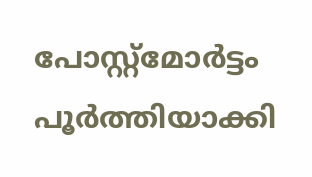പോസ്റ്റ്‌മോര്‍ട്ടം പൂര്‍ത്തിയാക്കി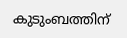കുടുംബത്തിന്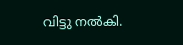വിട്ടു നല്‍കി.